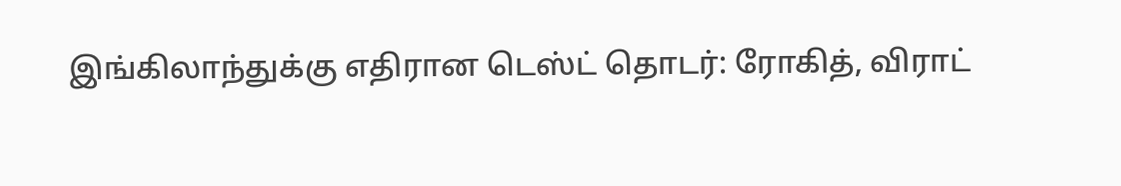இங்கிலாந்துக்கு எதிரான டெஸ்ட் தொடர்: ரோகித், விராட்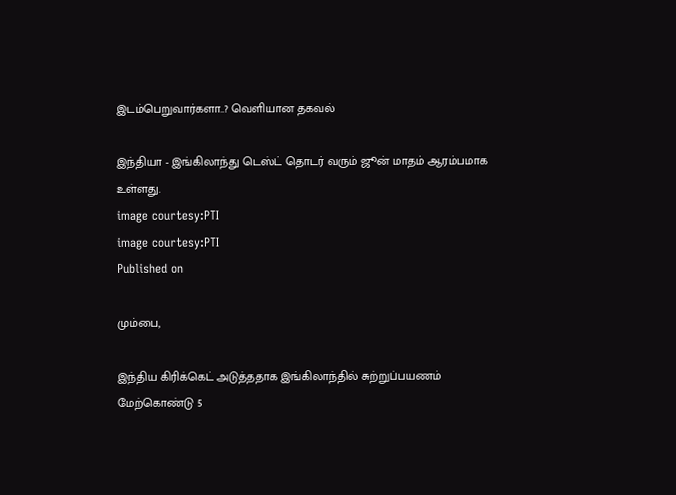இடம்பெறுவார்களா..? வெளியான தகவல்

இந்தியா - இங்கிலாந்து டெஸ்ட் தொடர் வரும் ஜூன் மாதம் ஆரம்பமாக உள்ளது.
image courtesy:PTI
image courtesy:PTI
Published on

மும்பை,

இந்திய கிரிக்கெட் அடுத்ததாக இங்கிலாந்தில் சுற்றுப்பயணம் மேற்கொண்டு 5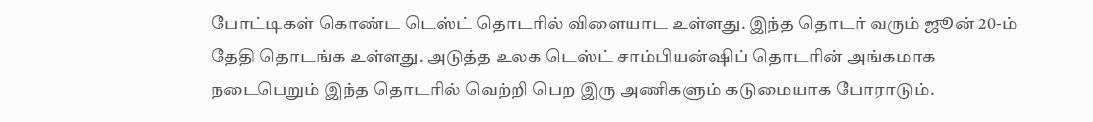போட்டிகள் கொண்ட டெஸ்ட் தொடரில் விளையாட உள்ளது. இந்த தொடர் வரும் ஜூன் 20-ம் தேதி தொடங்க உள்ளது. அடுத்த உலக டெஸ்ட் சாம்பியன்ஷிப் தொடரின் அங்கமாக நடைபெறும் இந்த தொடரில் வெற்றி பெற இரு அணிகளும் கடுமையாக போராடும்.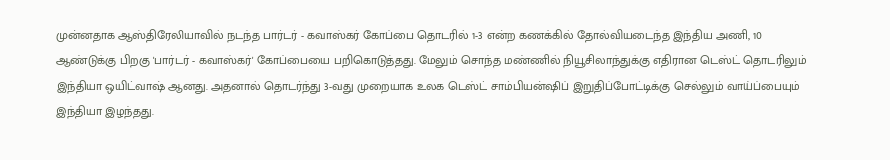முன்னதாக ஆஸ்திரேலியாவில் நடந்த பார்டர் - கவாஸ்கர் கோப்பை தொடரில் 1-3 என்ற கணக்கில் தோல்வியடைந்த இந்திய அணி, 10 ஆண்டுக்கு பிறகு 'பார்டர் - கவாஸ்கர்' கோப்பையை பறிகொடுத்தது. மேலும் சொந்த மண்ணில் நியூசிலாந்துக்கு எதிரான டெஸ்ட் தொடரிலும் இந்தியா ஒயிட்வாஷ் ஆனது. அதனால் தொடர்ந்து 3-வது முறையாக உலக டெஸ்ட் சாம்பியன்ஷிப் இறுதிப்போட்டிக்கு செல்லும் வாய்ப்பையும் இந்தியா இழந்தது.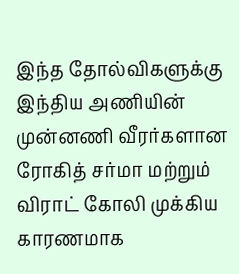இந்த தோல்விகளுக்கு இந்திய அணியின் முன்னணி வீரர்களான ரோகித் சர்மா மற்றும் விராட் கோலி முக்கிய காரணமாக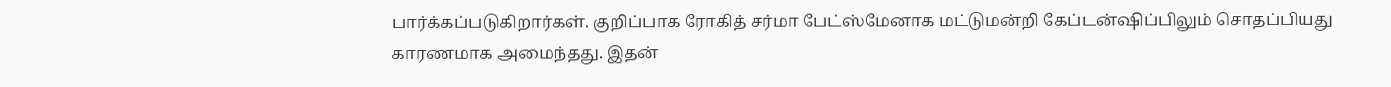பார்க்கப்படுகிறார்கள். குறிப்பாக ரோகித் சர்மா பேட்ஸ்மேனாக மட்டுமன்றி கேப்டன்ஷிப்பிலும் சொதப்பியது காரணமாக அமைந்தது. இதன்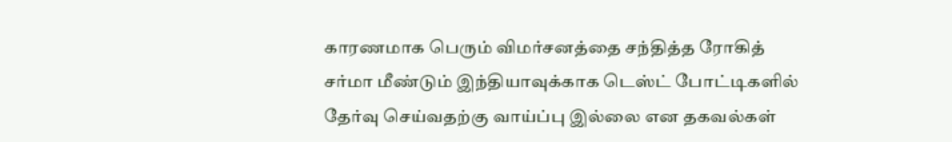காரணமாக பெரும் விமர்சனத்தை சந்தித்த ரோகித் சர்மா மீண்டும் இந்தியாவுக்காக டெஸ்ட் போட்டிகளில் தேர்வு செய்வதற்கு வாய்ப்பு இல்லை என தகவல்கள்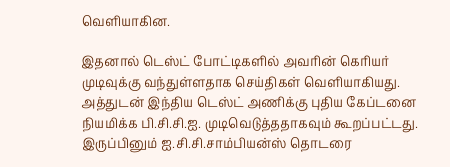வெளியாகின.

இதனால் டெஸ்ட் போட்டிகளில் அவரின் கெரியர் முடிவுக்கு வந்துள்ளதாக செய்திகள் வெளியாகியது. அத்துடன் இந்திய டெஸ்ட் அணிக்கு புதிய கேப்டனை நியமிக்க பி.சி.சி.ஐ. முடிவெடுத்ததாகவும் கூறப்பட்டது. இருப்பினும் ஐ.சி.சி.சாம்பியன்ஸ் தொடரை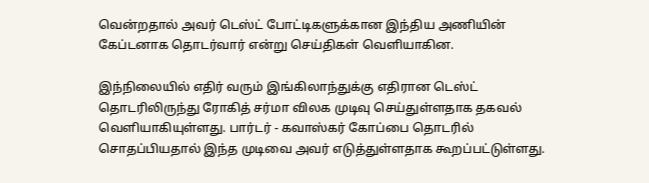வென்றதால் அவர் டெஸ்ட் போட்டிகளுக்கான இந்திய அணியின் கேப்டனாக தொடர்வார் என்று செய்திகள் வெளியாகின.

இந்நிலையில் எதிர் வரும் இங்கிலாந்துக்கு எதிரான டெஸ்ட் தொடரிலிருந்து ரோகித் சர்மா விலக முடிவு செய்துள்ளதாக தகவல் வெளியாகியுள்ளது. பார்டர் - கவாஸ்கர் கோப்பை தொடரில் சொதப்பியதால் இந்த முடிவை அவர் எடுத்துள்ளதாக கூறப்பட்டுள்ளது.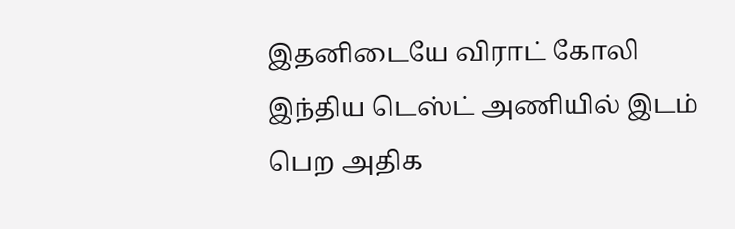இதனிடையே விராட் கோலி இந்திய டெஸ்ட் அணியில் இடம் பெற அதிக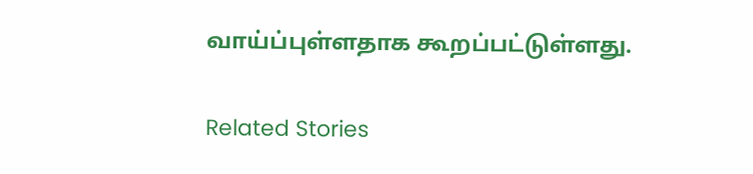வாய்ப்புள்ளதாக கூறப்பட்டுள்ளது.

Related Stories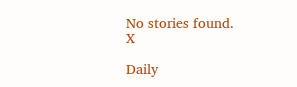No stories found.
X

Daily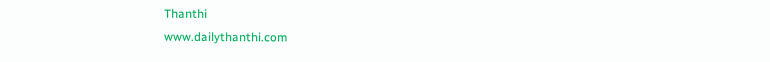Thanthi
www.dailythanthi.com